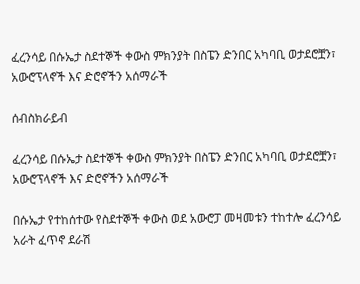ፈረንሳይ በሱኤታ ስደተኞች ቀውስ ምክንያት በስፔን ድንበር አካባቢ ወታደሮቿን፣ አውሮፕላኖች እና ድሮኖችን አሰማራች

ሰብስክራይብ

ፈረንሳይ በሱኤታ ስደተኞች ቀውስ ምክንያት በስፔን ድንበር አካባቢ ወታደሮቿን፣ አውሮፕላኖች እና ድሮኖችን አሰማራች

በሱኤታ የተከሰተው የስደተኞች ቀውስ ወደ አውሮፓ መዛመቱን ተከተሎ ፈረንሳይ አራት ፈጥኖ ደራሽ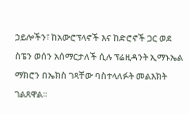ኃይሎችን፣ ከአውሮፕላኖች እና ከድሮኖች ጋር ወደ ስፔን ወሰን አሰማርታለች ሲሉ ፕሬዚዳንት ኢማኑኤል ማክሮን በኤክስ ገጻቸው ባስተላለፉት መልእክት ገልጸዋል።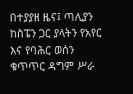በተያያዘ ዜና፤ ጣሊያን ከስፔን ጋር ያላትን የአየር እና የባሕር ወሰን ቁጥጥር ዳግም ሥራ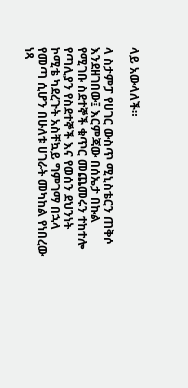ላይ አውላለች።

ላ ስታምፓ የሀገር ውስጥ ሚኒስቴርን ጠቅሶ እንደዘገበው፤ እርምጃው በሰኤታ በኩል የሚገቡ ስደተኞች ቁጥር መጨመሩን ተከተሎ የጣሊያን የስደተኞች እና የወሰን ደህንነት ኮሚቴ ካደረጉት አስቸኳይ ግምገማ በኋላ የመጣ ሲሆን በሁለቱ ሀገራት መካከል የነበረው ነጻ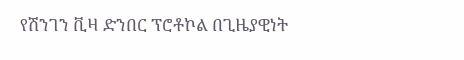የሽንገን ቪዛ ድንበር ፕሮቶኮል በጊዜያዊነት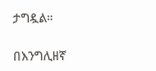ታግዷል።

በእንግሊዘኛ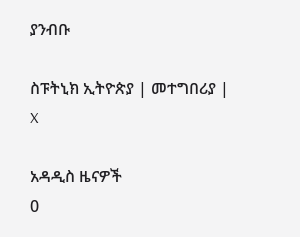ያንብቡ

ስፑትኒክ ኢትዮጵያ | መተግበሪያ | X

አዳዲስ ዜናዎች
0